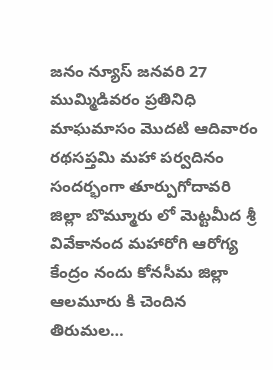జనం న్యూస్ జనవరి 27 ముమ్మిడివరం ప్రతినిధి మాఘమాసం మొదటి ఆదివారం రథసప్తమి మహా పర్వదినం సందర్భంగా తూర్పుగోదావరి జిల్లా బొమ్మూరు లో మెట్టమీద శ్రీ వివేకానంద మహారోగి ఆరోగ్య కేంద్రం నందు కోనసీమ జిల్లా ఆలమూరు కి చెందిన తిరుమల…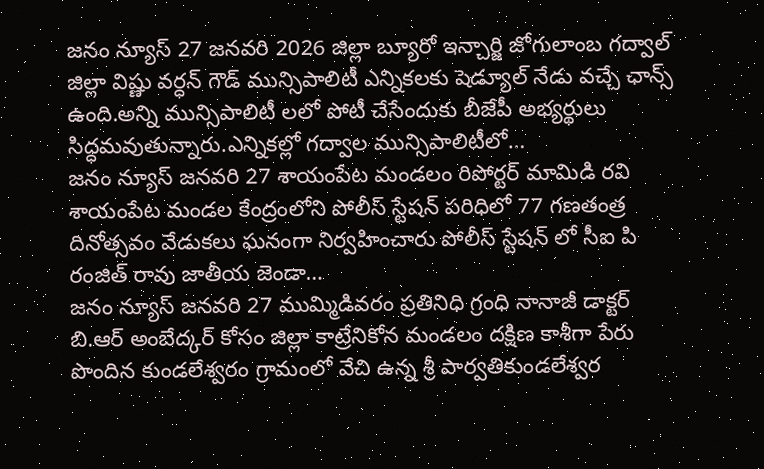జనం న్యూస్ 27 జనవరి 2026 జిల్లా బ్యూరో ఇన్చార్జి జోగులాంబ గద్వాల్ జిల్లా విష్ణు వర్ధన్ గౌడ్ మున్సిపాలిటీ ఎన్నికలకు షెడ్యూల్ నేడు వచ్చే ఛాన్స్ ఉంది.అన్ని మున్సిపాలిటీ లలో పోటీ చేసేందుకు బీజేపీ అభ్యర్థులు సిద్ధమవుతున్నారు.ఎన్నికల్లో గద్వాల మున్సిపాలిటీలో…
జనం న్యూస్ జనవరి 27 శాయంపేట మండలం రిపోర్టర్ మామిడి రవి శాయంపేట మండల కేంద్రంలోని పోలీస్ స్టేషన్ పరిధిలో 77 గణతంత్ర దినోత్సవం వేడుకలు ఘనంగా నిర్వహించారు పోలీస్ స్టేషన్ లో సీఐ పి రంజిత్ రావు జాతీయ జెండా…
జనం న్యూస్ జనవరి 27 ముమ్మిడివరం ప్రతినిధి గ్రంధి నానాజీ డాక్టర్ బి.ఆర్ అంబేద్కర్ కోసం జిల్లా కాట్రేనికోన మండలం దక్షిణ కాశీగా పేరు పొందిన కుండలేశ్వరం గ్రామంలో వేచి ఉన్న శ్రీ పార్వతికుండలేశ్వర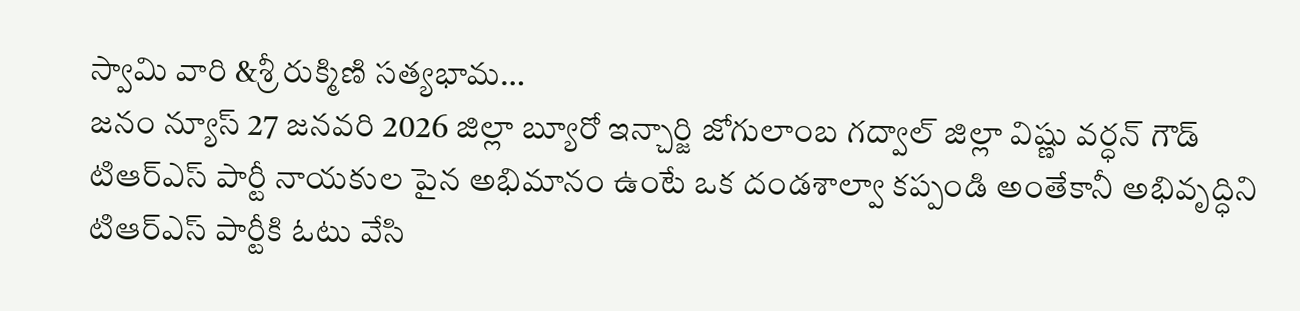స్వామి వారి &శ్రీ రుక్మిణి సత్యభామ…
జనం న్యూస్ 27 జనవరి 2026 జిల్లా బ్యూరో ఇన్చార్జి జోగులాంబ గద్వాల్ జిల్లా విష్ణు వర్ధన్ గౌడ్ టిఆర్ఎస్ పార్టీ నాయకుల పైన అభిమానం ఉంటే ఒక దండశాల్వా కప్పండి అంతేకానీ అభివృద్ధిని టిఆర్ఎస్ పార్టీకి ఓటు వేసి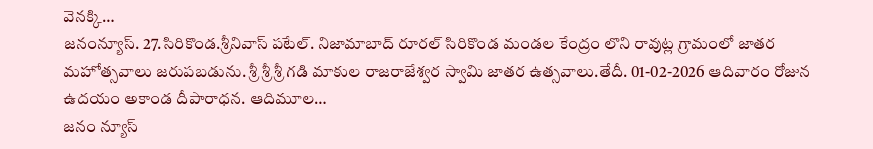వెనక్కి…
జనంన్యూస్. 27.సిరికొండ.శ్రీనివాస్ పటేల్. నిజామాబాద్ రూరల్ సిరికొండ మండల కేంద్రం లొని రావుట్ల గ్రామంలో జాతర మహోత్సవాలు జరుపబడును. శ్రీ శ్రీ శ్రీ గడి మాకుల రాజరాజేశ్వర స్వామి జాతర ఉత్సవాలు.తేదీ. 01-02-2026 ఆదివారం రోజున ఉదయం అకాండ దీపారాధన. ఆదిమూల…
జనం న్యూస్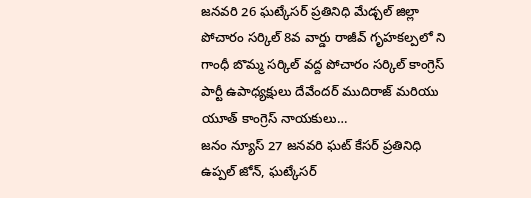జనవరి 26 ఘట్కేసర్ ప్రతినిధి మేడ్చల్ జిల్లా పోచారం సర్కిల్ 8వ వార్డు రాజీవ్ గృహకల్పలో ని గాంధీ బొమ్మ సర్కిల్ వద్ద పోచారం సర్కిల్ కాంగ్రెస్ పార్టీ ఉపాధ్యక్షులు దేవేందర్ ముదిరాజ్ మరియు యూత్ కాంగ్రెస్ నాయకులు…
జనం న్యూస్ 27 జనవరి ఘట్ కేసర్ ప్రతినిధి ఉప్పల్ జోన్, ఘట్కేసర్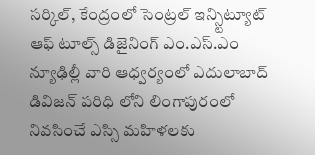సర్కిల్, కేంద్రంలో సెంట్రల్ ఇన్స్టిట్యూట్ ఆఫ్ టూల్స్ డిజైనింగ్ ఎం.ఎస్.ఎం న్యూఢిల్లీ వారి ఆధ్వర్యంలో ఎదులాబాద్ డివిజన్ పరిధి లోని లింగాపురంలో నివసించే ఎస్సి మహిళలకు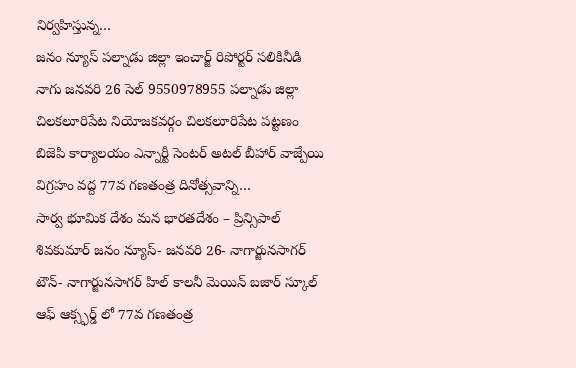నిర్వహిస్తున్న…
జనం న్యూస్ పల్నాడు జిల్లా ఇంచార్జ్ రిపోర్టర్ సలికినీడి నాగు జనవరి 26 సెల్ 9550978955 పల్నాడు జిల్లా చిలకలూరిపేట నియోజకవర్గం చిలకలూరిపేట పట్టణం బిజెపి కార్యాలయం ఎన్నార్టీ సెంటర్ అటల్ బీహార్ వాజ్పేయి విగ్రహం వద్ద 77వ గణతంత్ర దినోత్సవాన్ని…
సార్వ భూమిక దేశం మన భారతదేశం – ప్రిన్సిపాల్ శివకుమార్ జనం న్యూస్- జనవరి 26- నాగార్జునసాగర్ టౌన్- నాగార్జునసాగర్ హిల్ కాలనీ మెయిన్ బజార్ స్కూల్ ఆఫ్ ఆక్స్ఫర్డ్ లో 77వ గణతంత్ర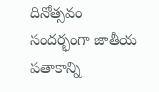దినోత్సవం సందర్భంగా జాతీయ పతాకాన్ని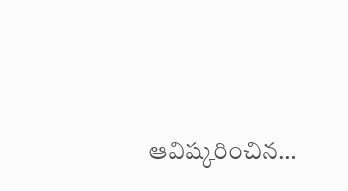ఆవిష్కరించిన…